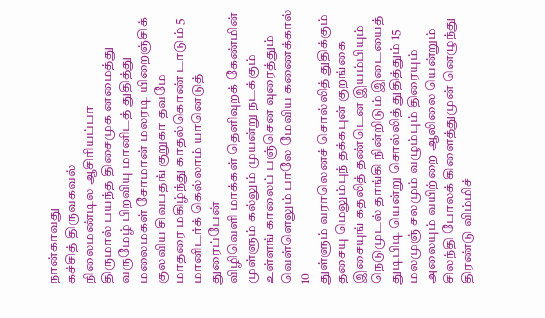நான்காவது
கச்சித் திருவகவல்
நிலைமண்டில ஆசிரியப்பா
திருமால் பயந்த திசைமுக னமைத்து
வருமேழ் பிறவியு மானிடத் துதித்து
மலைமகள் சோமான் மலரடி யிறைஞ்சிக்
குலவிய சிவபதங் குறுகா தவமே
மாதரை மகிழ்ந்து காதல்கொண் டாடும் 5
மானிடர்க் கெல்லாம் யானெடுத் துரைப்பேன்
விழிவெளி மாக்கள் தெளிவுறக் கேண்மின்
முள்ளும் கல்லும் முயன்று நடக்கும்
உள்ளங் காலைப் பஞ்சென வுரைத்தும்
வெள்ளெலும் பாலே மேவிய கணைக்கால் 10
துள்ளும் வராலெனச் சொல்லித் துதிக்கும்
தசையு மெலும்புந் தக்கபுன் குறங்கை
இசையுங் கதலித் தண்டென இயம்பியும்
நெடுமுடல் தாங்கி நின்றிடும் இடையைத்
துடிபிடி யென்று சொல்லித் துதித்தும் 15
மலமுஞ் சலமும் வழும்பும் திரையும்
அலையும் வயிற்றை ஆலிலை யென்றும்
சிலந்தி போலக் கிளைத்துமுன் னெழுந்து
திரண்டு விம்மிச்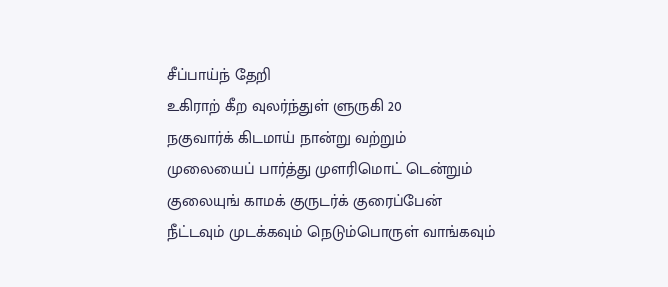சீப்பாய்ந் தேறி
உகிராற் கீற வுலர்ந்துள் ளுருகி 20
நகுவார்க் கிடமாய் நான்று வற்றும்
முலையைப் பார்த்து முளரிமொட் டென்றும்
குலையுங் காமக் குருடர்க் குரைப்பேன்
நீட்டவும் முடக்கவும் நெடும்பொருள் வாங்கவும்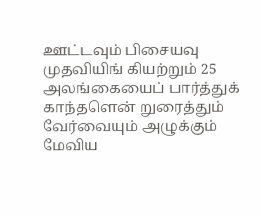ஊட்டவும் பிசையவு முதவியிங் கியற்றும் 25
அலங்கையைப் பார்த்துக் காந்தளென் றுரைத்தும்
வேர்வையும் அழுக்கும் மேவிய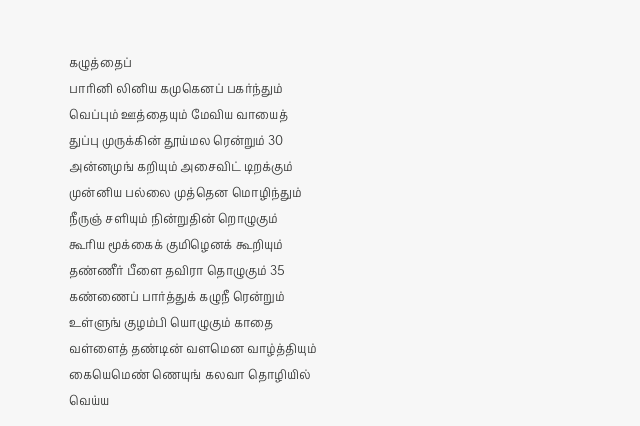கழுத்தைப்
பாரினி லினிய கமுகெனப் பகர்ந்தும்
வெப்பும் ஊத்தையும் மேவிய வாயைத்
துப்பு முருக்கின் தூய்மல ரென்றும் 30
அன்னமுங் கறியும் அசைவிட் டிறக்கும்
முன்னிய பல்லை முத்தென மொழிந்தும்
நீருஞ் சளியும் நின்றுதின் றொழுகும்
கூரிய மூக்கைக் குமிழெனக் கூறியும்
தண்ணீர் பீளை தவிரா தொழுகும் 35
கண்ணைப் பார்த்துக் கழுநீ ரென்றும்
உள்ளுங் குழம்பி யொழுகும் காதை
வள்ளைத் தண்டின் வளமென வாழ்த்தியும்
கையெமெண் ணெயுங் கலவா தொழியில்
வெய்ய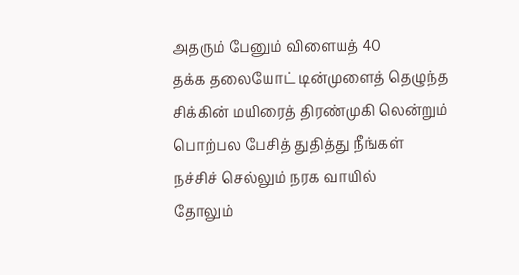அதரும் பேனும் விளையத் 40
தக்க தலையோட் டின்முளைத் தெழுந்த
சிக்கின் மயிரைத் திரண்முகி லென்றும்
பொற்பல பேசித் துதித்து நீங்கள்
நச்சிச் செல்லும் நரக வாயில்
தோலும்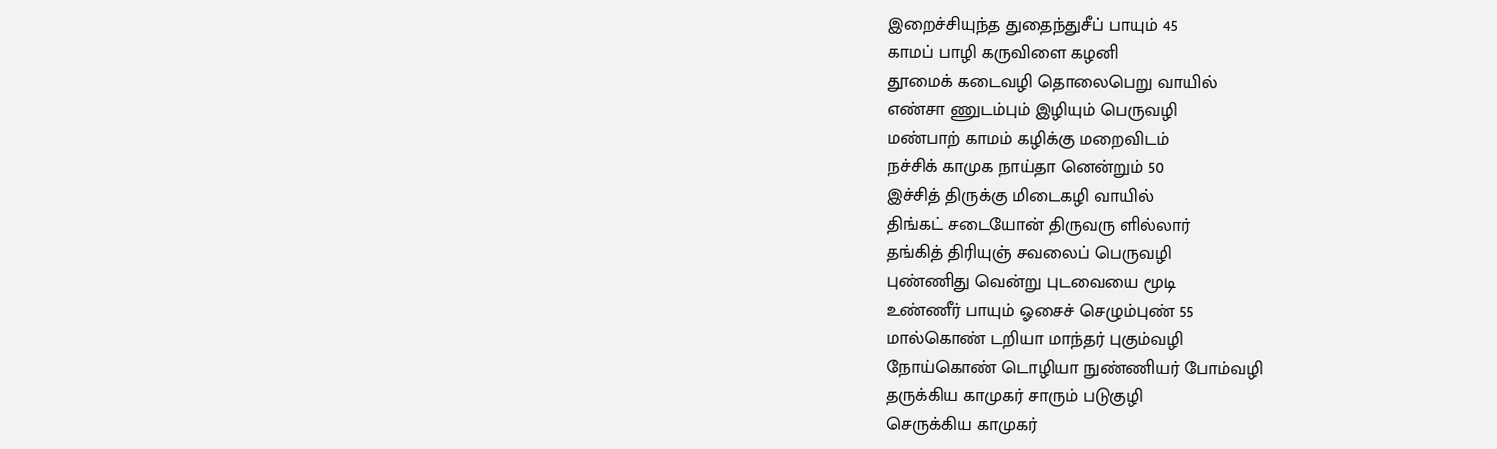இறைச்சியுந்த துதைந்துசீப் பாயும் 45
காமப் பாழி கருவிளை கழனி
தூமைக் கடைவழி தொலைபெறு வாயில்
எண்சா ணுடம்பும் இழியும் பெருவழி
மண்பாற் காமம் கழிக்கு மறைவிடம்
நச்சிக் காமுக நாய்தா னென்றும் 50
இச்சித் திருக்கு மிடைகழி வாயில்
திங்கட் சடையோன் திருவரு ளில்லார்
தங்கித் திரியுஞ் சவலைப் பெருவழி
புண்ணிது வென்று புடவையை மூடி
உண்ணீர் பாயும் ஓசைச் செழும்புண் 55
மால்கொண் டறியா மாந்தர் புகும்வழி
நோய்கொண் டொழியா நுண்ணியர் போம்வழி
தருக்கிய காமுகர் சாரும் படுகுழி
செருக்கிய காமுகர்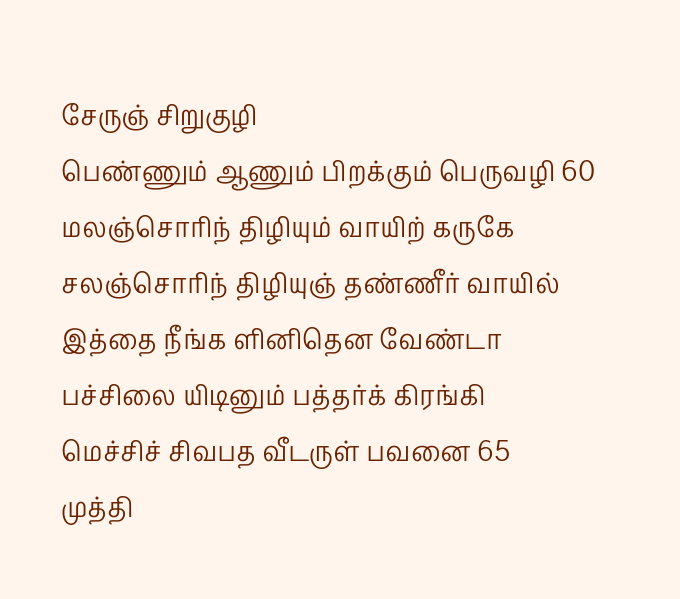சேருஞ் சிறுகுழி
பெண்ணும் ஆணும் பிறக்கும் பெருவழி 60
மலஞ்சொரிந் திழியும் வாயிற் கருகே
சலஞ்சொரிந் திழியுஞ் தண்ணீர் வாயில்
இத்தை நீங்க ளினிதென வேண்டா
பச்சிலை யிடினும் பத்தர்க் கிரங்கி
மெச்சிச் சிவபத வீடருள் பவனை 65
முத்தி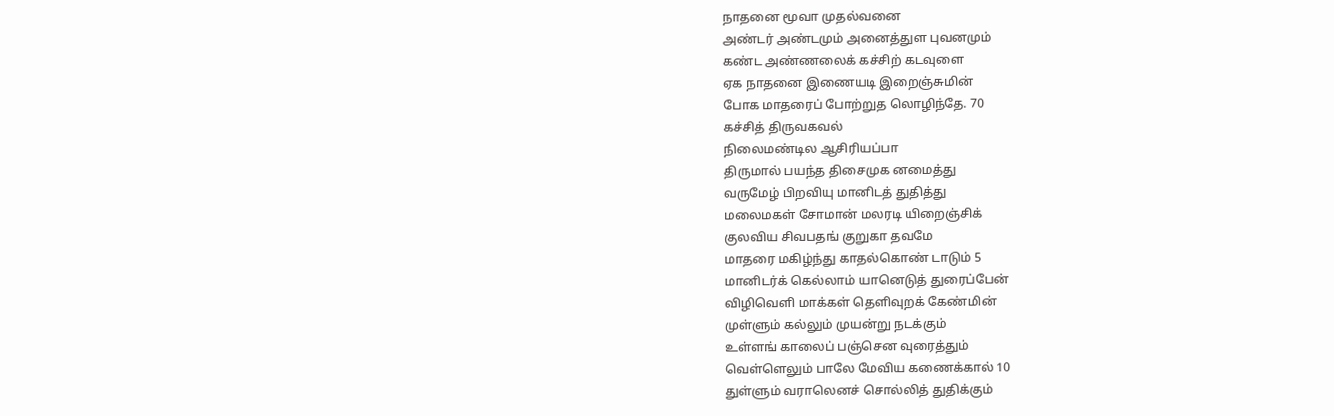நாதனை மூவா முதல்வனை
அண்டர் அண்டமும் அனைத்துள புவனமும்
கண்ட அண்ணலைக் கச்சிற் கடவுளை
ஏக நாதனை இணையடி இறைஞ்சுமின்
போக மாதரைப் போற்றுத லொழிந்தே. 70
கச்சித் திருவகவல்
நிலைமண்டில ஆசிரியப்பா
திருமால் பயந்த திசைமுக னமைத்து
வருமேழ் பிறவியு மானிடத் துதித்து
மலைமகள் சோமான் மலரடி யிறைஞ்சிக்
குலவிய சிவபதங் குறுகா தவமே
மாதரை மகிழ்ந்து காதல்கொண் டாடும் 5
மானிடர்க் கெல்லாம் யானெடுத் துரைப்பேன்
விழிவெளி மாக்கள் தெளிவுறக் கேண்மின்
முள்ளும் கல்லும் முயன்று நடக்கும்
உள்ளங் காலைப் பஞ்சென வுரைத்தும்
வெள்ளெலும் பாலே மேவிய கணைக்கால் 10
துள்ளும் வராலெனச் சொல்லித் துதிக்கும்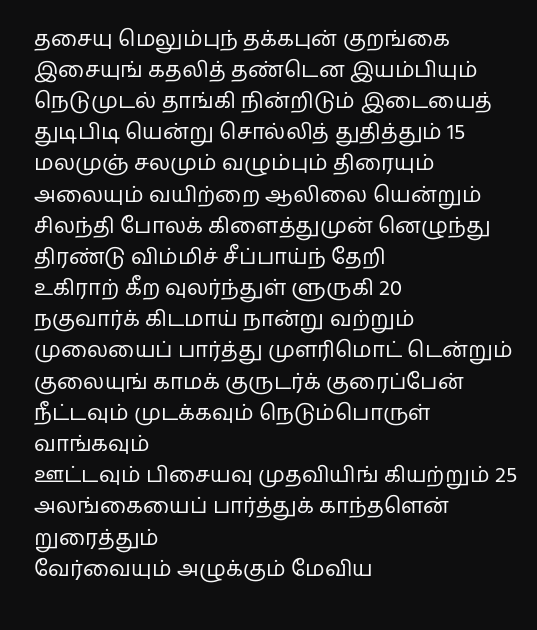தசையு மெலும்புந் தக்கபுன் குறங்கை
இசையுங் கதலித் தண்டென இயம்பியும்
நெடுமுடல் தாங்கி நின்றிடும் இடையைத்
துடிபிடி யென்று சொல்லித் துதித்தும் 15
மலமுஞ் சலமும் வழும்பும் திரையும்
அலையும் வயிற்றை ஆலிலை யென்றும்
சிலந்தி போலக் கிளைத்துமுன் னெழுந்து
திரண்டு விம்மிச் சீப்பாய்ந் தேறி
உகிராற் கீற வுலர்ந்துள் ளுருகி 20
நகுவார்க் கிடமாய் நான்று வற்றும்
முலையைப் பார்த்து முளரிமொட் டென்றும்
குலையுங் காமக் குருடர்க் குரைப்பேன்
நீட்டவும் முடக்கவும் நெடும்பொருள் வாங்கவும்
ஊட்டவும் பிசையவு முதவியிங் கியற்றும் 25
அலங்கையைப் பார்த்துக் காந்தளென் றுரைத்தும்
வேர்வையும் அழுக்கும் மேவிய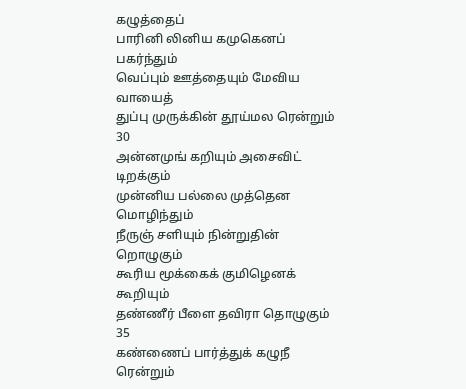கழுத்தைப்
பாரினி லினிய கமுகெனப் பகர்ந்தும்
வெப்பும் ஊத்தையும் மேவிய வாயைத்
துப்பு முருக்கின் தூய்மல ரென்றும் 30
அன்னமுங் கறியும் அசைவிட் டிறக்கும்
முன்னிய பல்லை முத்தென மொழிந்தும்
நீருஞ் சளியும் நின்றுதின் றொழுகும்
கூரிய மூக்கைக் குமிழெனக் கூறியும்
தண்ணீர் பீளை தவிரா தொழுகும் 35
கண்ணைப் பார்த்துக் கழுநீ ரென்றும்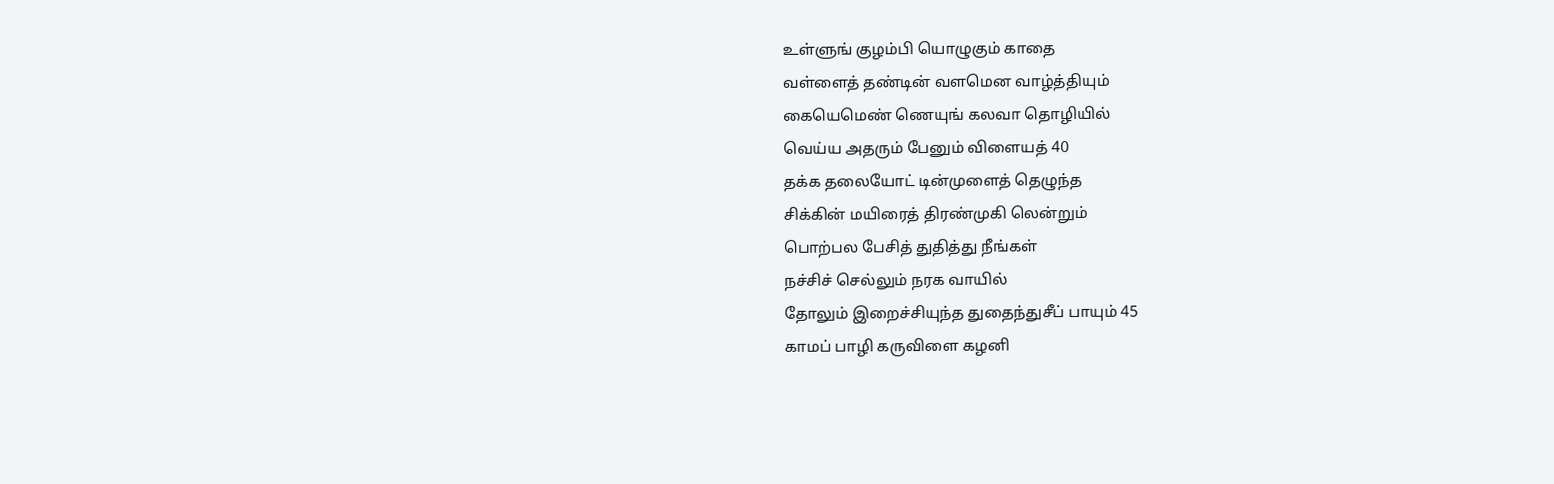உள்ளுங் குழம்பி யொழுகும் காதை
வள்ளைத் தண்டின் வளமென வாழ்த்தியும்
கையெமெண் ணெயுங் கலவா தொழியில்
வெய்ய அதரும் பேனும் விளையத் 40
தக்க தலையோட் டின்முளைத் தெழுந்த
சிக்கின் மயிரைத் திரண்முகி லென்றும்
பொற்பல பேசித் துதித்து நீங்கள்
நச்சிச் செல்லும் நரக வாயில்
தோலும் இறைச்சியுந்த துதைந்துசீப் பாயும் 45
காமப் பாழி கருவிளை கழனி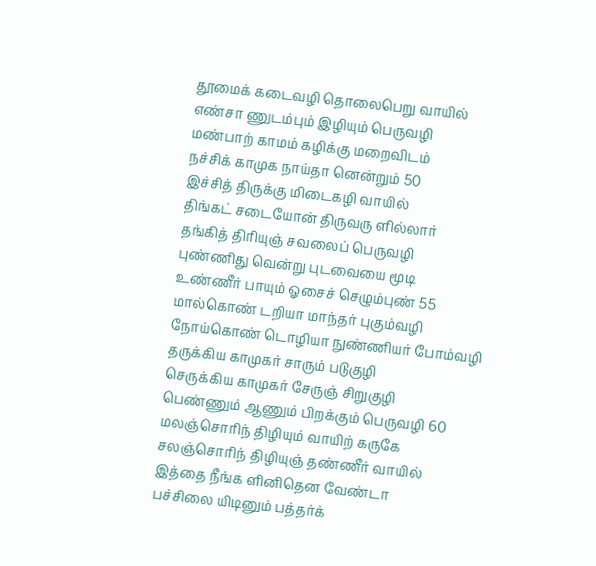தூமைக் கடைவழி தொலைபெறு வாயில்
எண்சா ணுடம்பும் இழியும் பெருவழி
மண்பாற் காமம் கழிக்கு மறைவிடம்
நச்சிக் காமுக நாய்தா னென்றும் 50
இச்சித் திருக்கு மிடைகழி வாயில்
திங்கட் சடையோன் திருவரு ளில்லார்
தங்கித் திரியுஞ் சவலைப் பெருவழி
புண்ணிது வென்று புடவையை மூடி
உண்ணீர் பாயும் ஓசைச் செழும்புண் 55
மால்கொண் டறியா மாந்தர் புகும்வழி
நோய்கொண் டொழியா நுண்ணியர் போம்வழி
தருக்கிய காமுகர் சாரும் படுகுழி
செருக்கிய காமுகர் சேருஞ் சிறுகுழி
பெண்ணும் ஆணும் பிறக்கும் பெருவழி 60
மலஞ்சொரிந் திழியும் வாயிற் கருகே
சலஞ்சொரிந் திழியுஞ் தண்ணீர் வாயில்
இத்தை நீங்க ளினிதென வேண்டா
பச்சிலை யிடினும் பத்தர்க்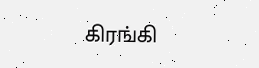கிரங்கி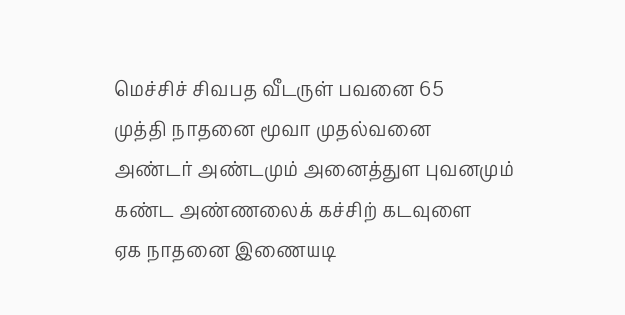மெச்சிச் சிவபத வீடருள் பவனை 65
முத்தி நாதனை மூவா முதல்வனை
அண்டர் அண்டமும் அனைத்துள புவனமும்
கண்ட அண்ணலைக் கச்சிற் கடவுளை
ஏக நாதனை இணையடி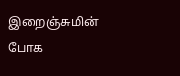இறைஞ்சுமின்
போக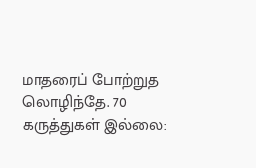மாதரைப் போற்றுத லொழிந்தே. 70
கருத்துகள் இல்லை: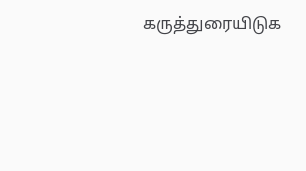கருத்துரையிடுக